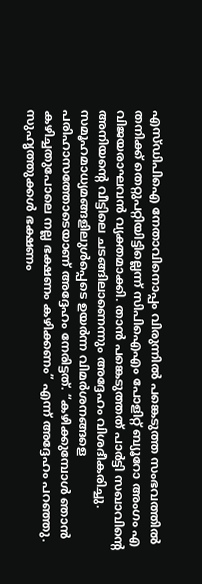എസ്ഡിപിഐ നേതാവിനൊപ്പം വിരുന്നിൽ പങ്കെടുത്ത സംഭവത്തിൽ തനിക്ക് തെറ്റുപറ്റിയിട്ടില്ലെന്ന് സിപിഐഎം പോളിറ്റ് ബ്യൂറോ അംഗം എ വിജയരാഘവൻ വ്യക്തമാക്കി. താൻ പങ്കെടുത്തത് പാർട്ടി സഖാവിന്റെ അനിയന്റെ വീട്ടിലെ ചടങ്ങിലാണെന്നും അദ്ദേഹം വിശദീകരിച്ചു.
സമൂഹമാധ്യമങ്ങളിലുൾപ്പെടെ ഉയർന്ന വിമർശനങ്ങളെ പരിഹാസത്തോടെയാണ് അദ്ദേഹം നേരിട്ടത്. “കഴിക്കുമ്പോൾ ഞാൻ കഴിച്ചതുപോലെ നല്ല ഭക്ഷണം കഴിക്കണം” എന്ന് അദ്ദേഹം പറഞ്ഞു.
സുഹൃത്തുക്കൾ ഭക്ഷണം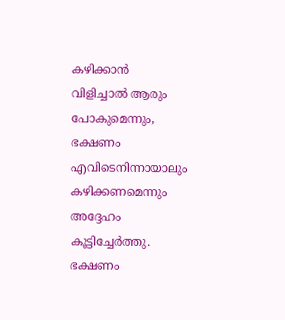കഴിക്കാൻ വിളിച്ചാൽ ആരും പോകുമെന്നും, ഭക്ഷണം എവിടെനിന്നായാലും കഴിക്കണമെന്നും അദ്ദേഹം കൂട്ടിച്ചേർത്തു. ഭക്ഷണം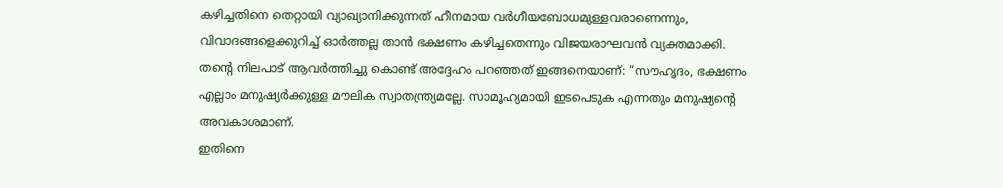കഴിച്ചതിനെ തെറ്റായി വ്യാഖ്യാനിക്കുന്നത് ഹീനമായ വർഗീയബോധമുള്ളവരാണെന്നും, വിവാദങ്ങളെക്കുറിച്ച് ഓർത്തല്ല താൻ ഭക്ഷണം കഴിച്ചതെന്നും വിജയരാഘവൻ വ്യക്തമാക്കി.
തന്റെ നിലപാട് ആവർത്തിച്ചു കൊണ്ട് അദ്ദേഹം പറഞ്ഞത് ഇങ്ങനെയാണ്: “സൗഹൃദം, ഭക്ഷണം എല്ലാം മനുഷ്യർക്കുള്ള മൗലിക സ്വാതന്ത്ര്യമല്ലേ. സാമൂഹ്യമായി ഇടപെടുക എന്നതും മനുഷ്യന്റെ അവകാശമാണ്.
ഇതിനെ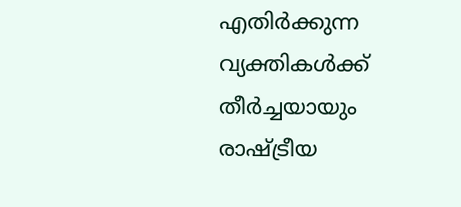എതിർക്കുന്ന വ്യക്തികൾക്ക് തീർച്ചയായും രാഷ്ട്രീയ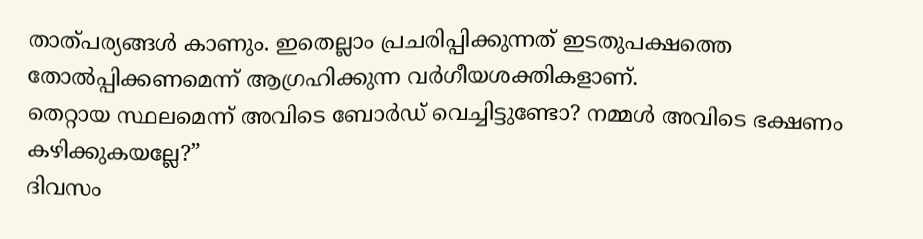താത്പര്യങ്ങൾ കാണും. ഇതെല്ലാം പ്രചരിപ്പിക്കുന്നത് ഇടതുപക്ഷത്തെ തോൽപ്പിക്കണമെന്ന് ആഗ്രഹിക്കുന്ന വർഗീയശക്തികളാണ്.
തെറ്റായ സ്ഥലമെന്ന് അവിടെ ബോർഡ് വെച്ചിട്ടുണ്ടോ? നമ്മൾ അവിടെ ഭക്ഷണം കഴിക്കുകയല്ലേ?”
ദിവസം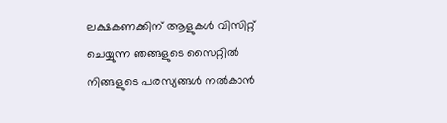ലക്ഷകണക്കിന് ആളുകൾ വിസിറ്റ് ചെയ്യുന്ന ഞങ്ങളുടെ സൈറ്റിൽ നിങ്ങളുടെ പരസ്യങ്ങൾ നൽകാൻ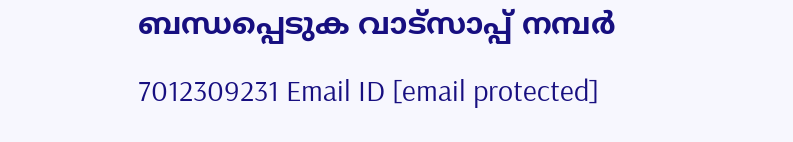ബന്ധപ്പെടുക വാട്സാപ്പ് നമ്പർ 7012309231 Email ID [email protected]